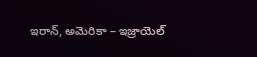ఇరాన్, అమెరికా – ఇజ్రాయెల్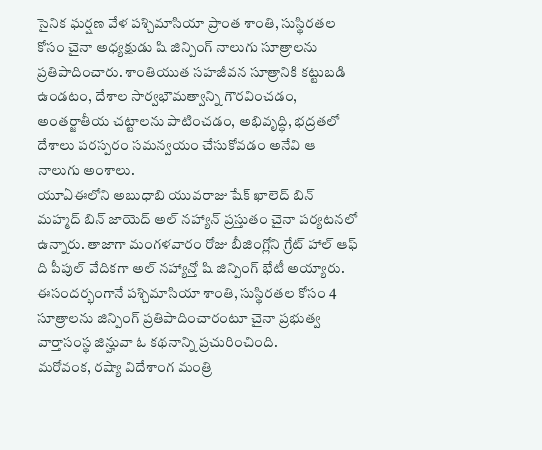సైనిక ఘర్షణ వేళ పశ్చిమాసియా ప్రాంత శాంతి, సుస్థిరతల కోసం చైనా అధ్యక్షుడు షి జిన్పింగ్ నాలుగు సూత్రాలను ప్రతిపాదించారు. శాంతియుత సహజీవన సూత్రానికి కట్టుబడి ఉండటం, దేశాల సార్వభౌమత్వాన్ని గౌరవించడం, అంతర్జాతీయ చట్టాలను పాటించడం, అభివృద్ధి, భద్రతలో దేశాలు పరస్పరం సమన్వయం చేసుకోవడం అనేవి ఆ నాలుగు అంశాలు.
యూఏఈలోని అబుధాబి యువరాజు షేక్ ఖాలెద్ బిన్ మహ్మద్ బిన్ జాయెద్ అల్ నహ్యాన్ ప్రస్తుతం చైనా పర్యటనలో ఉన్నారు. తాజాగా మంగళవారం రోజు బీజింగ్లోని గ్రేట్ హాల్ ఆఫ్ ది పీపుల్ వేదికగా అల్ నహ్యాన్తో షి జిన్పింగ్ భేటీ అయ్యారు. ఈసందర్భంగానే పశ్చిమాసియా శాంతి, సుస్థిరతల కోసం 4 సూత్రాలను జిన్పింగ్ ప్రతిపాదించారంటూ చైనా ప్రభుత్వ వార్తాసంస్థ జిన్హువా ఓ కథనాన్ని ప్రచురించింది.
మరోవంక, రష్యా విదేశాంగ మంత్రి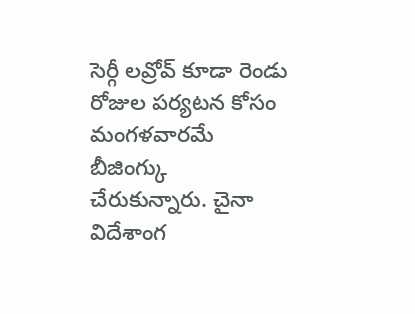సెర్గీ లవ్రోవ్ కూడా రెండు రోజుల పర్యటన కోసం మంగళవారమే బీజింగ్కు చేరుకున్నారు. చైనా విదేశాంగ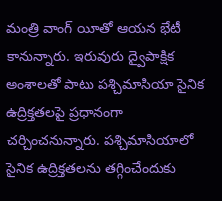మంత్రి వాంగ్ యీతో ఆయన భేటీ కానున్నారు. ఇరువురు ద్వైపాక్షిక అంశాలతో పాటు పశ్చిమాసియా సైనిక ఉద్రిక్తతలపై ప్రధానంగా చర్చించనున్నారు. పశ్చిమాసియాలో సైనిక ఉద్రిక్తతలను తగ్గించేందుకు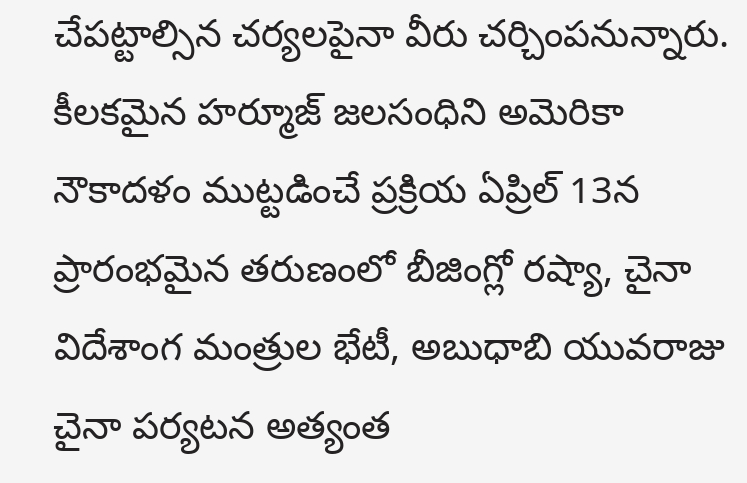చేపట్టాల్సిన చర్యలపైనా వీరు చర్చింపనున్నారు.
కీలకమైన హర్మూజ్ జలసంధిని అమెరికా నౌకాదళం ముట్టడించే ప్రక్రియ ఏప్రిల్ 13న ప్రారంభమైన తరుణంలో బీజింగ్లో రష్యా, చైనా విదేశాంగ మంత్రుల భేటీ, అబుధాబి యువరాజు చైనా పర్యటన అత్యంత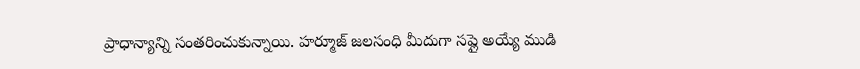ప్రాధాన్యాన్ని సంతరించుకున్నాయి. హర్మూజ్ జలసంధి మీదుగా సప్లై అయ్యే ముడి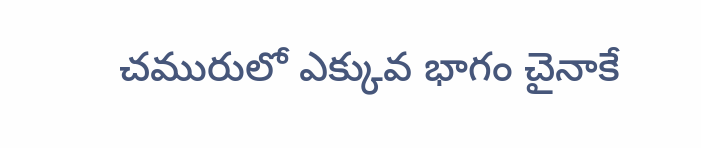చమురులో ఎక్కువ భాగం చైనాకే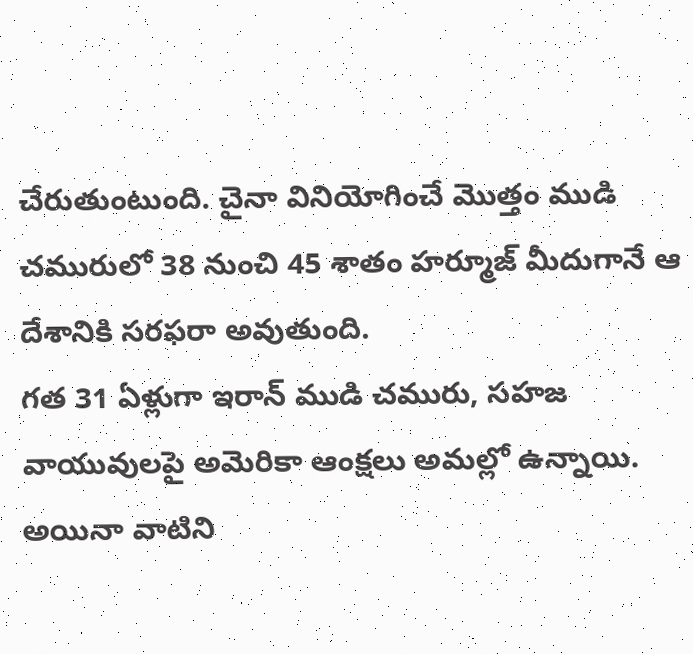చేరుతుంటుంది. చైనా వినియోగించే మొత్తం ముడి చమురులో 38 నుంచి 45 శాతం హర్మూజ్ మీదుగానే ఆ దేశానికి సరఫరా అవుతుంది.
గత 31 ఏళ్లుగా ఇరాన్ ముడి చమురు, సహజ వాయువులపై అమెరికా ఆంక్షలు అమల్లో ఉన్నాయి. అయినా వాటిని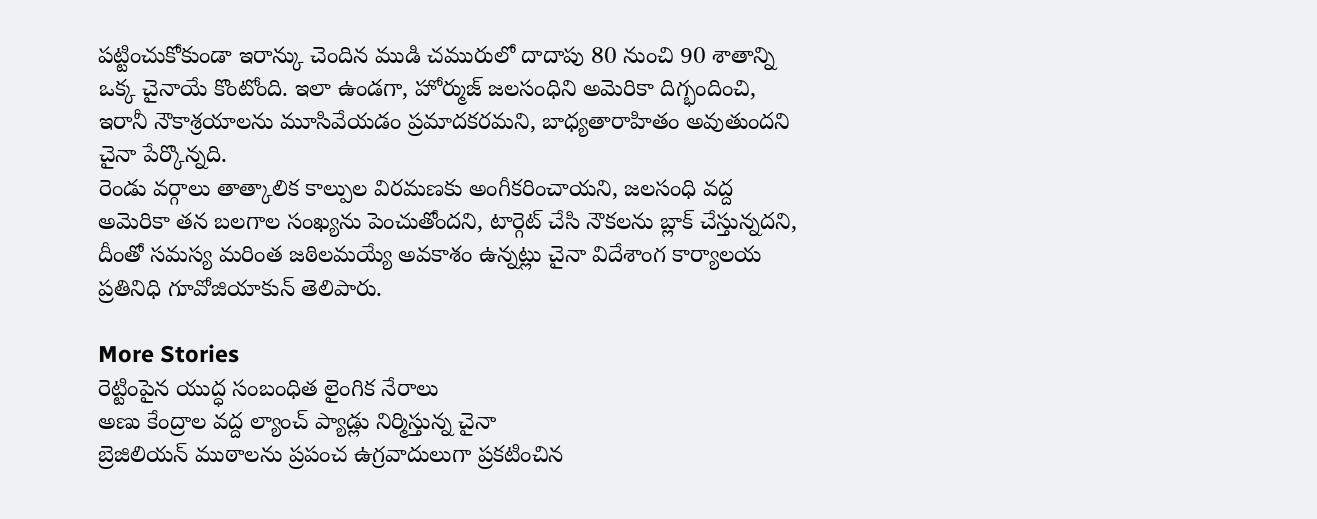పట్టించుకోకుండా ఇరాన్కు చెందిన ముడి చమురులో దాదాపు 80 నుంచి 90 శాతాన్ని ఒక్క చైనాయే కొంటోంది. ఇలా ఉండగా, హోర్ముజ్ జలసంధిని అమెరికా దిగ్భందించి, ఇరానీ నౌకాశ్రయాలను మూసివేయడం ప్రమాదకరమని, బాధ్యతారాహితం అవుతుందని చైనా పేర్కొన్నది.
రెండు వర్గాలు తాత్కాలిక కాల్పుల విరమణకు అంగీకరించాయని, జలసంధి వద్ద అమెరికా తన బలగాల సంఖ్యను పెంచుతోందని, టార్గెట్ చేసి నౌకలను బ్లాక్ చేస్తున్నదని, దీంతో సమస్య మరింత జఠిలమయ్యే అవకాశం ఉన్నట్లు చైనా విదేశాంగ కార్యాలయ ప్రతినిధి గూవోజియాకున్ తెలిపారు.

More Stories
రెట్టింపైన యుద్ధ సంబంధిత లైంగిక నేరాలు
అణు కేంద్రాల వద్ద ల్యాంచ్ ప్యాడ్లు నిర్మిస్తున్న చైనా
బ్రెజిలియన్ ముఠాలను ప్రపంచ ఉగ్రవాదులుగా ప్రకటించిన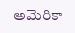అమెరికా